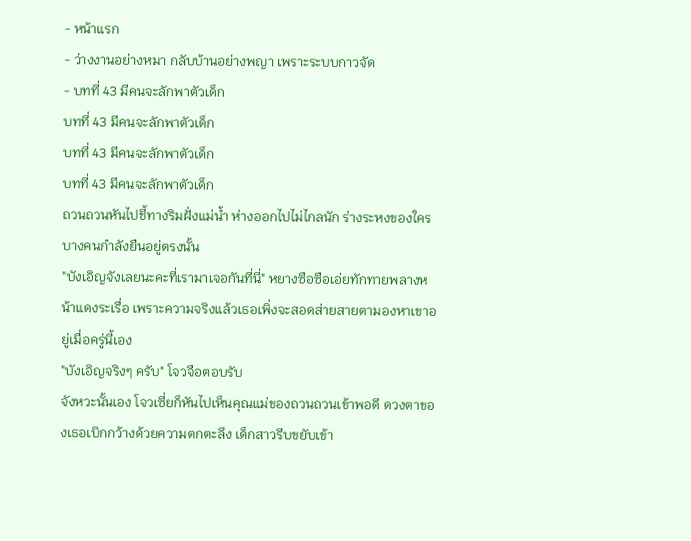- หน้าแรก
- ว่างงานอย่างหมา กลับบ้านอย่างพญา เพราะระบบกาวจัด
- บทที่ 43 มีคนจะลักพาตัวเด็ก
บทที่ 43 มีคนจะลักพาตัวเด็ก
บทที่ 43 มีคนจะลักพาตัวเด็ก
บทที่ 43 มีคนจะลักพาตัวเด็ก
ถวนถวนหันไปชี้ทางริมฝั่งแม่น้ำ ห่างออกไปไม่ไกลนัก ร่างระหงของใครบางคนกำลังยืนอยู่ตรงนั้น
"บังเอิญจังเลยนะคะที่เรามาเจอกันที่นี่" หยางซือซือเอ่ยทักทายพลางหน้าแดงระเรื่อ เพราะความจริงแล้วเธอเพิ่งจะสอดส่ายสายตามองหาเขาอยู่เมื่อครู่นี้เอง
"บังเอิญจริงๆ ครับ" โจวจือตอบรับ
จังหวะนั้นเอง โจวเซี่ยก็หันไปเห็นคุณแม่ของถวนถวนเข้าพอดี ดวงตาของเธอเบิกกว้างด้วยความตกตะลึง เด็กสาวรีบขยับเข้า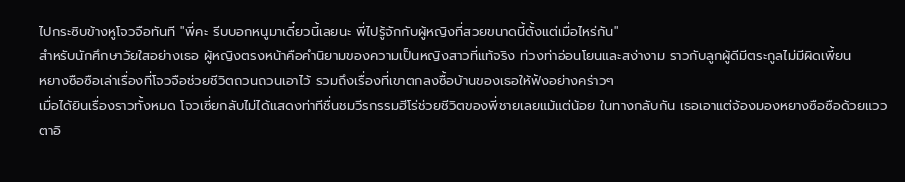ไปกระซิบข้างหูโจวจือทันที "พี่คะ รีบบอกหนูมาเดี๋ยวนี้เลยนะ พี่ไปรู้จักกับผู้หญิงที่สวยขนาดนี้ตั้งแต่เมื่อไหร่กัน"
สำหรับนักศึกษาวัยใสอย่างเธอ ผู้หญิงตรงหน้าคือคำนิยามของความเป็นหญิงสาวที่แท้จริง ท่วงท่าอ่อนโยนและสง่างาม ราวกับลูกผู้ดีมีตระกูลไม่มีผิดเพี้ยน
หยางซือซือเล่าเรื่องที่โจวจือช่วยชีวิตถวนถวนเอาไว้ รวมถึงเรื่องที่เขาตกลงซื้อบ้านของเธอให้ฟังอย่างคร่าวๆ
เมื่อได้ยินเรื่องราวทั้งหมด โจวเซี่ยกลับไม่ได้แสดงท่าทีชื่นชมวีรกรรมฮีโร่ช่วยชีวิตของพี่ชายเลยแม้แต่น้อย ในทางกลับกัน เธอเอาแต่จ้องมองหยางซือซือด้วยแววตาอิ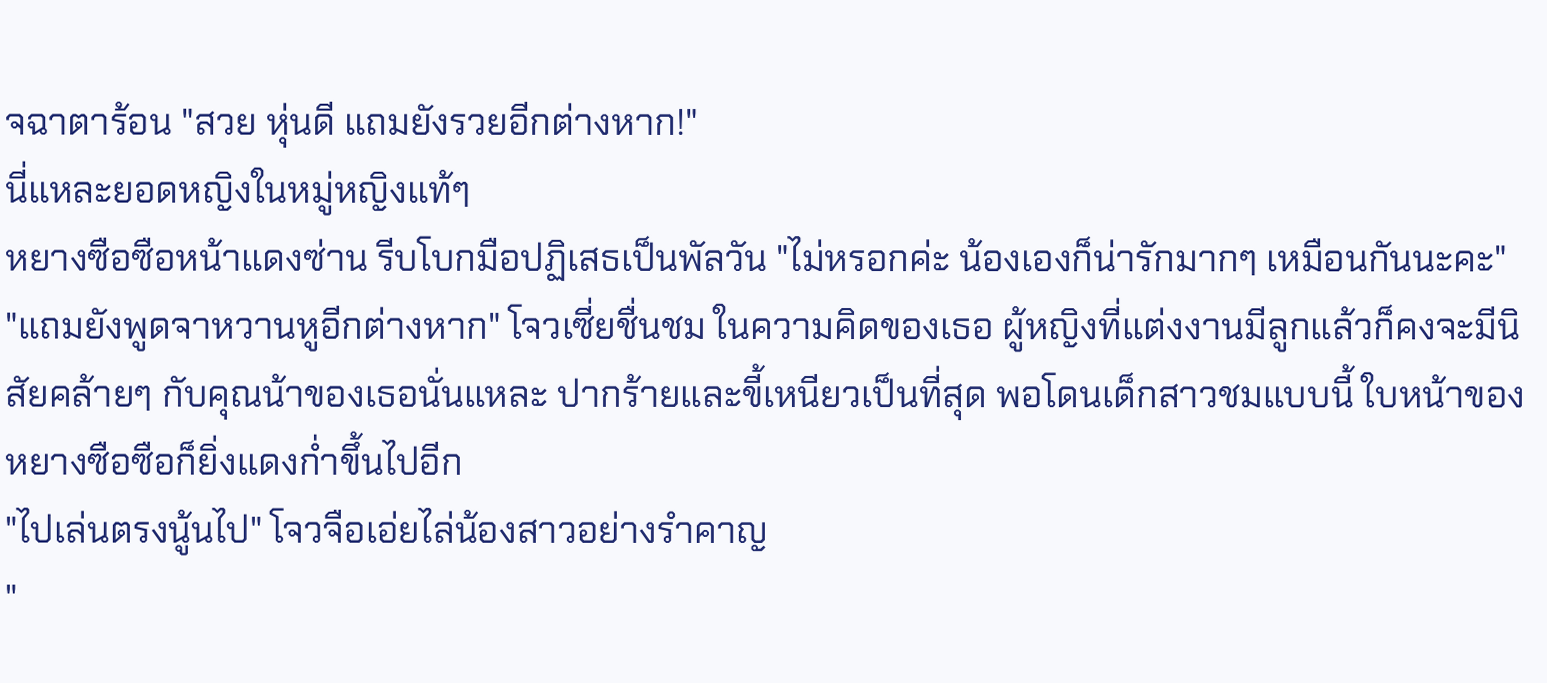จฉาตาร้อน "สวย หุ่นดี แถมยังรวยอีกต่างหาก!"
นี่แหละยอดหญิงในหมู่หญิงแท้ๆ
หยางซือซือหน้าแดงซ่าน รีบโบกมือปฏิเสธเป็นพัลวัน "ไม่หรอกค่ะ น้องเองก็น่ารักมากๆ เหมือนกันนะคะ"
"แถมยังพูดจาหวานหูอีกต่างหาก" โจวเซี่ยชื่นชม ในความคิดของเธอ ผู้หญิงที่แต่งงานมีลูกแล้วก็คงจะมีนิสัยคล้ายๆ กับคุณน้าของเธอนั่นแหละ ปากร้ายและขี้เหนียวเป็นที่สุด พอโดนเด็กสาวชมแบบนี้ ใบหน้าของหยางซือซือก็ยิ่งแดงก่ำขึ้นไปอีก
"ไปเล่นตรงนู้นไป" โจวจือเอ่ยไล่น้องสาวอย่างรำคาญ
"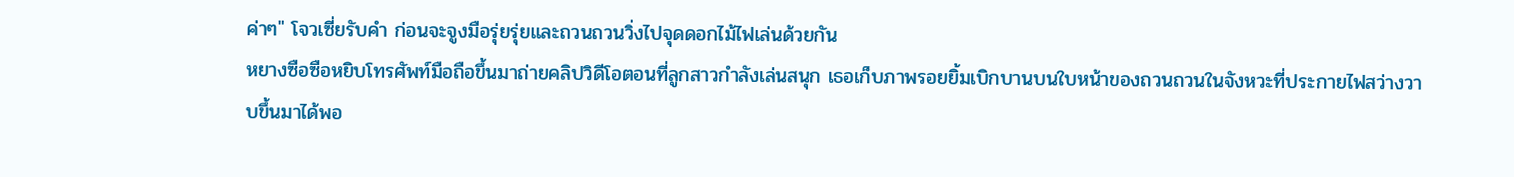ค่าๆ" โจวเซี่ยรับคำ ก่อนจะจูงมือรุ่ยรุ่ยและถวนถวนวิ่งไปจุดดอกไม้ไฟเล่นด้วยกัน
หยางซือซือหยิบโทรศัพท์มือถือขึ้นมาถ่ายคลิปวิดีโอตอนที่ลูกสาวกำลังเล่นสนุก เธอเก็บภาพรอยยิ้มเบิกบานบนใบหน้าของถวนถวนในจังหวะที่ประกายไฟสว่างวาบขึ้นมาได้พอ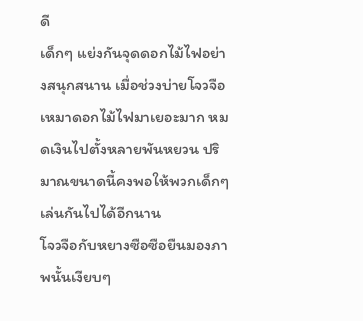ดี
เด็กๆ แย่งกันจุดดอกไม้ไฟอย่างสนุกสนาน เมื่อช่วงบ่ายโจวจือเหมาดอกไม้ไฟมาเยอะมาก หมดเงินไปตั้งหลายพันหยวน ปริมาณขนาดนี้คงพอให้พวกเด็กๆ เล่นกันไปได้อีกนาน
โจวจือกับหยางซือซือยืนมองภาพนั้นเงียบๆ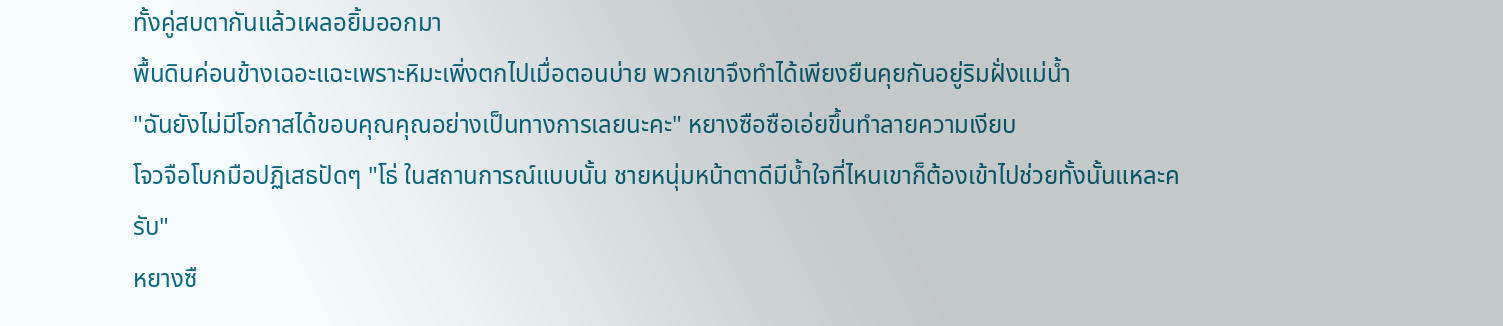ทั้งคู่สบตากันแล้วเผลอยิ้มออกมา
พื้นดินค่อนข้างเฉอะแฉะเพราะหิมะเพิ่งตกไปเมื่อตอนบ่าย พวกเขาจึงทำได้เพียงยืนคุยกันอยู่ริมฝั่งแม่น้ำ
"ฉันยังไม่มีโอกาสได้ขอบคุณคุณอย่างเป็นทางการเลยนะคะ" หยางซือซือเอ่ยขึ้นทำลายความเงียบ
โจวจือโบกมือปฏิเสธปัดๆ "โธ่ ในสถานการณ์แบบนั้น ชายหนุ่มหน้าตาดีมีน้ำใจที่ไหนเขาก็ต้องเข้าไปช่วยทั้งนั้นแหละครับ"
หยางซื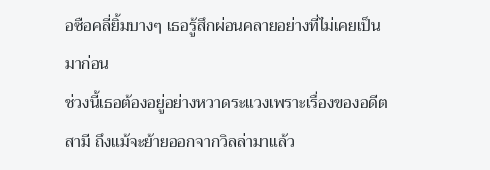อซือคลี่ยิ้มบางๆ เธอรู้สึกผ่อนคลายอย่างที่ไม่เคยเป็นมาก่อน
ช่วงนี้เธอต้องอยู่อย่างหวาดระแวงเพราะเรื่องของอดีตสามี ถึงแม้จะย้ายออกจากวิลล่ามาแล้ว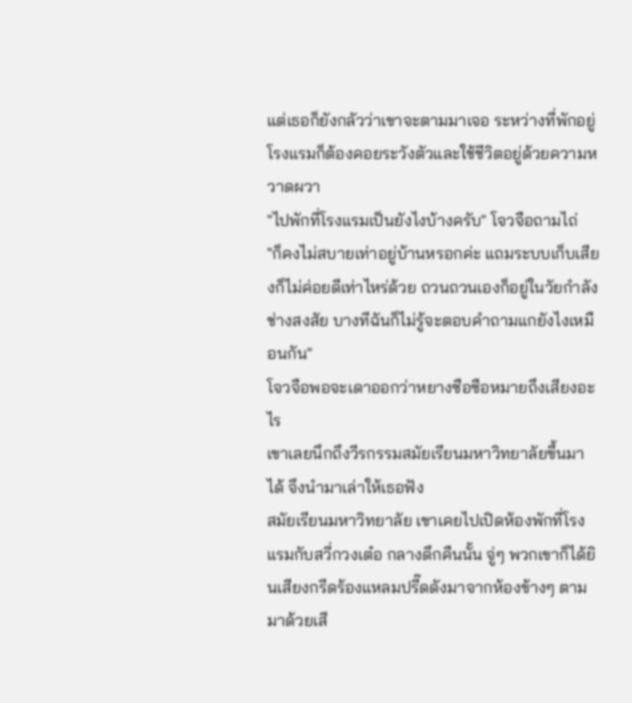แต่เธอก็ยังกลัวว่าเขาจะตามมาเจอ ระหว่างที่พักอยู่โรงแรมก็ต้องคอยระวังตัวและใช้ชีวิตอยู่ด้วยความหวาดผวา
"ไปพักที่โรงแรมเป็นยังไงบ้างครับ" โจวจือถามไถ่
"ก็คงไม่สบายเท่าอยู่บ้านหรอกค่ะ แถมระบบเก็บเสียงก็ไม่ค่อยดีเท่าไหร่ด้วย ถวนถวนเองก็อยู่ในวัยกำลังช่างสงสัย บางทีฉันก็ไม่รู้จะตอบคำถามแกยังไงเหมือนกัน"
โจวจือพอจะเดาออกว่าหยางซือซือหมายถึงเสียงอะไร
เขาเลยนึกถึงวีรกรรมสมัยเรียนมหาวิทยาลัยขึ้นมาได้ จึงนำมาเล่าให้เธอฟัง
สมัยเรียนมหาวิทยาลัย เขาเคยไปเปิดห้องพักที่โรงแรมกับสวี่กวงเต๋อ กลางดึกคืนนั้น จู่ๆ พวกเขาก็ได้ยินเสียงกรีดร้องแหลมปรี๊ดดังมาจากห้องข้างๆ ตามมาด้วยเสี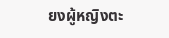ยงผู้หญิงตะ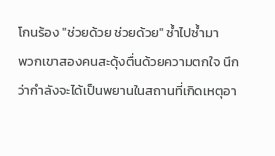โกนร้อง "ช่วยด้วย ช่วยด้วย" ซ้ำไปซ้ำมา
พวกเขาสองคนสะดุ้งตื่นด้วยความตกใจ นึกว่ากำลังจะได้เป็นพยานในสถานที่เกิดเหตุอา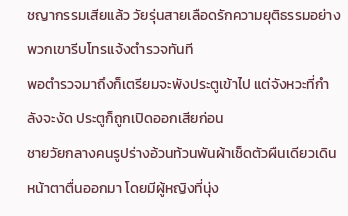ชญากรรมเสียแล้ว วัยรุ่นสายเลือดรักความยุติธรรมอย่างพวกเขารีบโทรแจ้งตำรวจทันที
พอตำรวจมาถึงก็เตรียมจะพังประตูเข้าไป แต่จังหวะที่กำลังจะงัด ประตูก็ถูกเปิดออกเสียก่อน
ชายวัยกลางคนรูปร่างอ้วนท้วนพันผ้าเช็ดตัวผืนเดียวเดินหน้าตาตื่นออกมา โดยมีผู้หญิงที่นุ่ง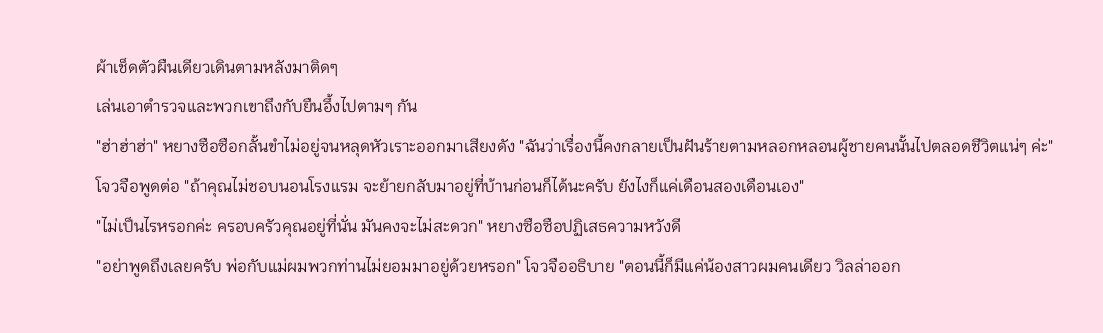ผ้าเช็ดตัวผืนเดียวเดินตามหลังมาติดๆ
เล่นเอาตำรวจและพวกเขาถึงกับยืนอึ้งไปตามๆ กัน
"ฮ่าฮ่าฮ่า" หยางซือซือกลั้นขำไม่อยู่จนหลุดหัวเราะออกมาเสียงดัง "ฉันว่าเรื่องนี้คงกลายเป็นฝันร้ายตามหลอกหลอนผู้ชายคนนั้นไปตลอดชีวิตแน่ๆ ค่ะ"
โจวจือพูดต่อ "ถ้าคุณไม่ชอบนอนโรงแรม จะย้ายกลับมาอยู่ที่บ้านก่อนก็ได้นะครับ ยังไงก็แค่เดือนสองเดือนเอง"
"ไม่เป็นไรหรอกค่ะ ครอบครัวคุณอยู่ที่นั่น มันคงจะไม่สะดวก" หยางซือซือปฏิเสธความหวังดี
"อย่าพูดถึงเลยครับ พ่อกับแม่ผมพวกท่านไม่ยอมมาอยู่ด้วยหรอก" โจวจืออธิบาย "ตอนนี้ก็มีแค่น้องสาวผมคนเดียว วิลล่าออก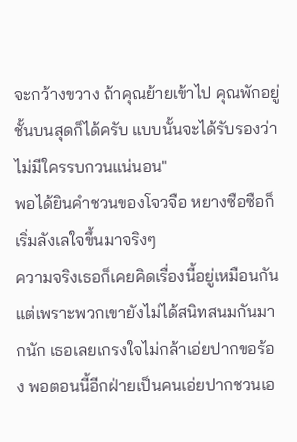จะกว้างขวาง ถ้าคุณย้ายเข้าไป คุณพักอยู่ชั้นบนสุดก็ได้ครับ แบบนั้นจะได้รับรองว่าไม่มีใครรบกวนแน่นอน"
พอได้ยินคำชวนของโจวจือ หยางซือซือก็เริ่มลังเลใจขึ้นมาจริงๆ
ความจริงเธอก็เคยคิดเรื่องนี้อยู่เหมือนกัน แต่เพราะพวกเขายังไม่ได้สนิทสนมกันมากนัก เธอเลยเกรงใจไม่กล้าเอ่ยปากขอร้อง พอตอนนี้อีกฝ่ายเป็นคนเอ่ยปากชวนเอ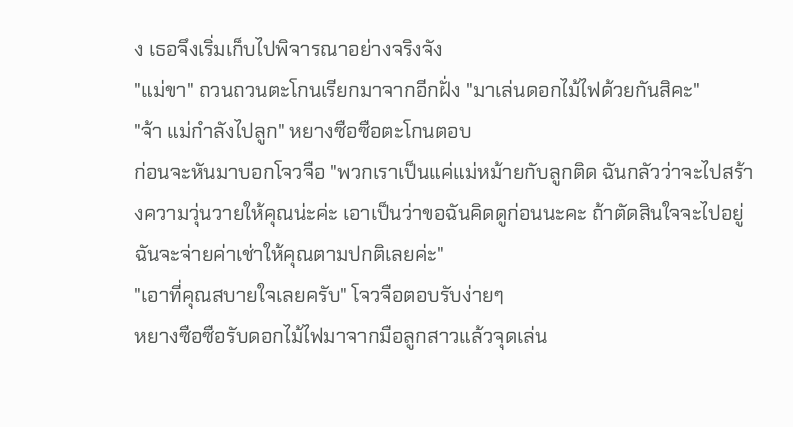ง เธอจึงเริ่มเก็บไปพิจารณาอย่างจริงจัง
"แม่ขา" ถวนถวนตะโกนเรียกมาจากอีกฝั่ง "มาเล่นดอกไม้ไฟด้วยกันสิคะ"
"จ้า แม่กำลังไปลูก" หยางซือซือตะโกนตอบ
ก่อนจะหันมาบอกโจวจือ "พวกเราเป็นแค่แม่หม้ายกับลูกติด ฉันกลัวว่าจะไปสร้างความวุ่นวายให้คุณน่ะค่ะ เอาเป็นว่าขอฉันคิดดูก่อนนะคะ ถ้าตัดสินใจจะไปอยู่ ฉันจะจ่ายค่าเช่าให้คุณตามปกติเลยค่ะ"
"เอาที่คุณสบายใจเลยครับ" โจวจือตอบรับง่ายๆ
หยางซือซือรับดอกไม้ไฟมาจากมือลูกสาวแล้วจุดเล่น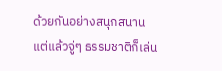ด้วยกันอย่างสนุกสนาน
แต่แล้วจู่ๆ ธรรมชาติก็เล่น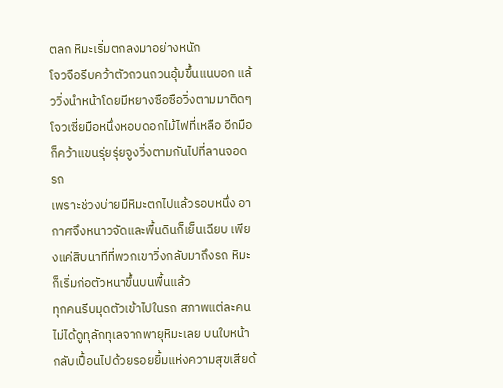ตลก หิมะเริ่มตกลงมาอย่างหนัก
โจวจือรีบคว้าตัวถวนถวนอุ้มขึ้นแนบอก แล้ววิ่งนำหน้าโดยมีหยางซือซือวิ่งตามมาติดๆ
โจวเซี่ยมือหนึ่งหอบดอกไม้ไฟที่เหลือ อีกมือก็คว้าแขนรุ่ยรุ่ยจูงวิ่งตามกันไปที่ลานจอดรถ
เพราะช่วงบ่ายมีหิมะตกไปแล้วรอบหนึ่ง อากาศจึงหนาวจัดและพื้นดินก็เย็นเฉียบ เพียงแค่สิบนาทีที่พวกเขาวิ่งกลับมาถึงรถ หิมะก็เริ่มก่อตัวหนาขึ้นบนพื้นแล้ว
ทุกคนรีบมุดตัวเข้าไปในรถ สภาพแต่ละคนไม่ได้ดูทุลักทุเลจากพายุหิมะเลย บนใบหน้ากลับเปื้อนไปด้วยรอยยิ้มแห่งความสุขเสียด้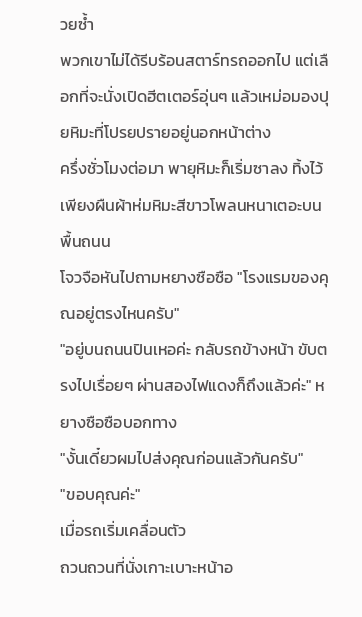วยซ้ำ
พวกเขาไม่ได้รีบร้อนสตาร์ทรถออกไป แต่เลือกที่จะนั่งเปิดฮีตเตอร์อุ่นๆ แล้วเหม่อมองปุยหิมะที่โปรยปรายอยู่นอกหน้าต่าง
ครึ่งชั่วโมงต่อมา พายุหิมะก็เริ่มซาลง ทิ้งไว้เพียงผืนผ้าห่มหิมะสีขาวโพลนหนาเตอะบนพื้นถนน
โจวจือหันไปถามหยางซือซือ "โรงแรมของคุณอยู่ตรงไหนครับ"
"อยู่บนถนนปินเหอค่ะ กลับรถข้างหน้า ขับตรงไปเรื่อยๆ ผ่านสองไฟแดงก็ถึงแล้วค่ะ" หยางซือซือบอกทาง
"งั้นเดี๋ยวผมไปส่งคุณก่อนแล้วกันครับ"
"ขอบคุณค่ะ"
เมื่อรถเริ่มเคลื่อนตัว
ถวนถวนที่นั่งเกาะเบาะหน้าอ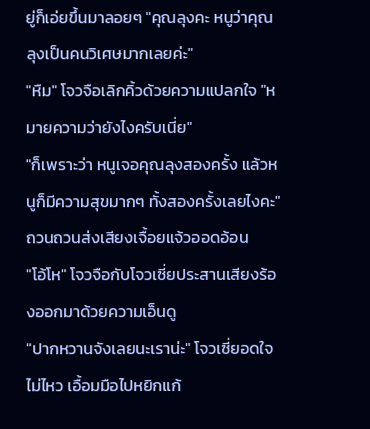ยู่ก็เอ่ยขึ้นมาลอยๆ "คุณลุงคะ หนูว่าคุณลุงเป็นคนวิเศษมากเลยค่ะ"
"หืม" โจวจือเลิกคิ้วด้วยความแปลกใจ "หมายความว่ายังไงครับเนี่ย"
"ก็เพราะว่า หนูเจอคุณลุงสองครั้ง แล้วหนูก็มีความสุขมากๆ ทั้งสองครั้งเลยไงคะ" ถวนถวนส่งเสียงเจื้อยแจ้วออดอ้อน
"โอ้โห" โจวจือกับโจวเซี่ยประสานเสียงร้องออกมาด้วยความเอ็นดู
"ปากหวานจังเลยนะเราน่ะ" โจวเซี่ยอดใจไม่ไหว เอื้อมมือไปหยิกแก้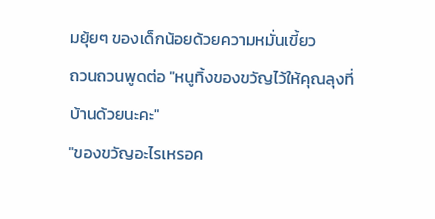มยุ้ยๆ ของเด็กน้อยด้วยความหมั่นเขี้ยว
ถวนถวนพูดต่อ "หนูทิ้งของขวัญไว้ให้คุณลุงที่บ้านด้วยนะคะ"
"ของขวัญอะไรเหรอค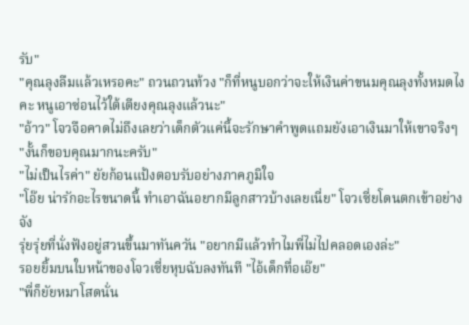รับ"
"คุณลุงลืมแล้วเหรอคะ" ถวนถวนท้วง "ก็ที่หนูบอกว่าจะให้เงินค่าขนมคุณลุงทั้งหมดไงคะ หนูเอาซ่อนไว้ใต้เตียงคุณลุงแล้วนะ"
"อ้าว" โจวจือคาดไม่ถึงเลยว่าเด็กตัวแค่นี้จะรักษาคำพูดแถมยังเอาเงินมาให้เขาจริงๆ
"งั้นก็ขอบคุณมากนะครับ"
"ไม่เป็นไรค่า" ยัยก้อนแป้งตอบรับอย่างภาคภูมิใจ
"โอ๊ย น่ารักอะไรขนาดนี้ ทำเอาฉันอยากมีลูกสาวบ้างเลยเนี่ย" โจวเซี่ยโดนตกเข้าอย่างจัง
รุ่ยรุ่ยที่นั่งฟังอยู่สวนขึ้นมาทันควัน "อยากมีแล้วทำไมพี่ไม่ไปคลอดเองล่ะ"
รอยยิ้มบนใบหน้าของโจวเซี่ยหุบฉับลงทันที "ไอ้เด็กทื่อเอ๊ย"
"พี่ก็ยัยหมาโสดนั่น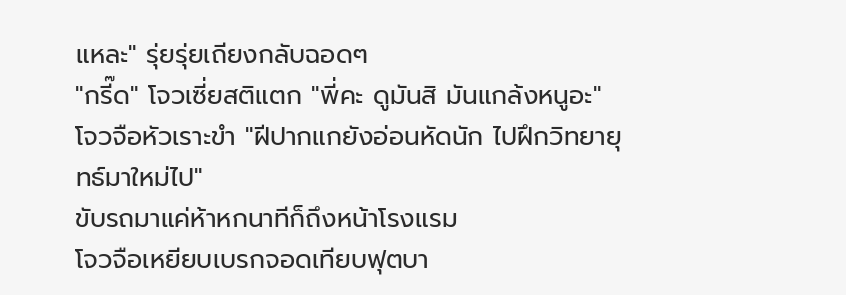แหละ" รุ่ยรุ่ยเถียงกลับฉอดๆ
"กรี๊ด" โจวเซี่ยสติแตก "พี่คะ ดูมันสิ มันแกล้งหนูอะ"
โจวจือหัวเราะขำ "ฝีปากแกยังอ่อนหัดนัก ไปฝึกวิทยายุทธ์มาใหม่ไป"
ขับรถมาแค่ห้าหกนาทีก็ถึงหน้าโรงแรม
โจวจือเหยียบเบรกจอดเทียบฟุตบา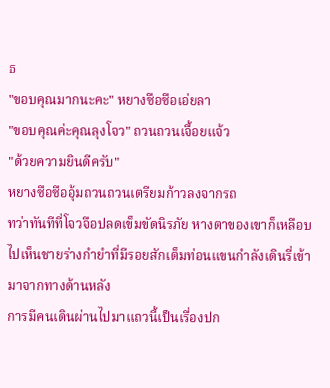ธ
"ขอบคุณมากนะคะ" หยางซือซือเอ่ยลา
"ขอบคุณค่ะคุณลุงโจว" ถวนถวนเจื้อยแจ้ว
"ด้วยความยินดีครับ"
หยางซือซืออุ้มถวนถวนเตรียมก้าวลงจากรถ
ทว่าทันทีที่โจวจือปลดเข็มขัดนิรภัย หางตาของเขาก็เหลือบไปเห็นชายร่างกำยำที่มีรอยสักเต็มท่อนแขนกำลังเดินรี่เข้ามาจากทางด้านหลัง
การมีคนเดินผ่านไปมาแถวนี้เป็นเรื่องปก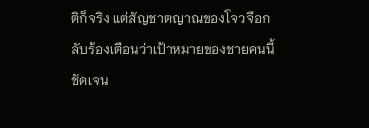ติก็จริง แต่สัญชาตญาณของโจวจือกลับร้องเตือนว่าเป้าหมายของชายคนนี้ชัดเจน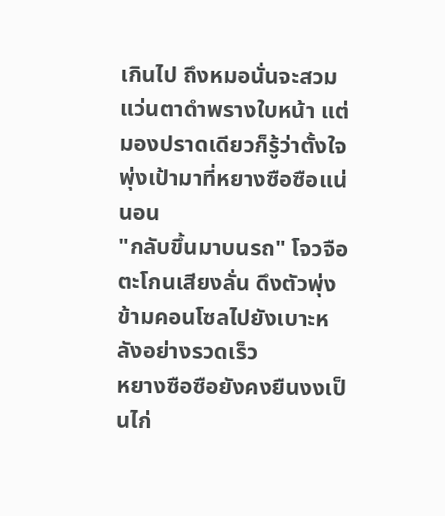เกินไป ถึงหมอนั่นจะสวมแว่นตาดำพรางใบหน้า แต่มองปราดเดียวก็รู้ว่าตั้งใจพุ่งเป้ามาที่หยางซือซือแน่นอน
"กลับขึ้นมาบนรถ" โจวจือตะโกนเสียงลั่น ดึงตัวพุ่งข้ามคอนโซลไปยังเบาะหลังอย่างรวดเร็ว
หยางซือซือยังคงยืนงงเป็นไก่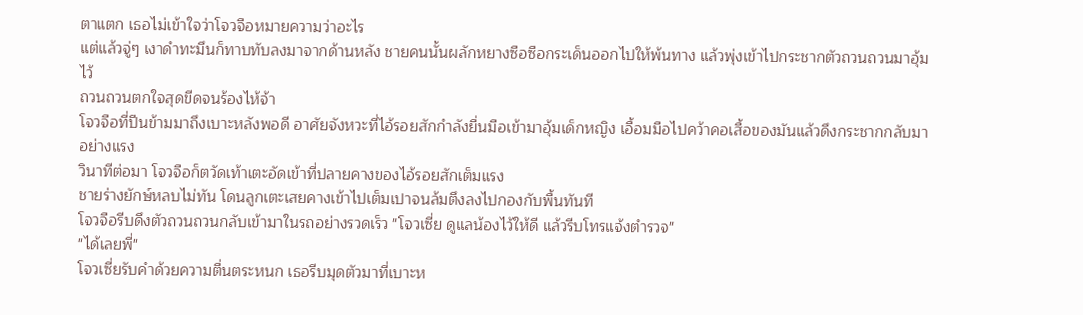ตาแตก เธอไม่เข้าใจว่าโจวจือหมายความว่าอะไร
แต่แล้วจู่ๆ เงาดำทะมึนก็ทาบทับลงมาจากด้านหลัง ชายคนนั้นผลักหยางซือซือกระเด็นออกไปให้พ้นทาง แล้วพุ่งเข้าไปกระชากตัวถวนถวนมาอุ้มไว้
ถวนถวนตกใจสุดขีดจนร้องไห้จ้า
โจวจือที่ปีนข้ามมาถึงเบาะหลังพอดี อาศัยจังหวะที่ไอ้รอยสักกำลังยื่นมือเข้ามาอุ้มเด็กหญิง เอื้อมมือไปคว้าคอเสื้อของมันแล้วดึงกระชากกลับมาอย่างแรง
วินาทีต่อมา โจวจือก็ตวัดเท้าเตะอัดเข้าที่ปลายคางของไอ้รอยสักเต็มแรง
ชายร่างยักษ์หลบไม่ทัน โดนลูกเตะเสยคางเข้าไปเต็มเปาจนล้มตึงลงไปกองกับพื้นทันที
โจวจือรีบดึงตัวถวนถวนกลับเข้ามาในรถอย่างรวดเร็ว "โจวเซี่ย ดูแลน้องไว้ให้ดี แล้วรีบโทรแจ้งตำรวจ"
"ได้เลยพี่"
โจวเซี่ยรับคำด้วยความตื่นตระหนก เธอรีบมุดตัวมาที่เบาะห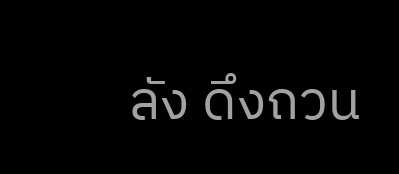ลัง ดึงถวน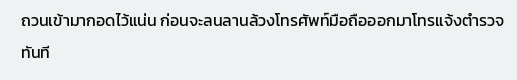ถวนเข้ามากอดไว้แน่น ก่อนจะลนลานล้วงโทรศัพท์มือถือออกมาโทรแจ้งตำรวจทันที